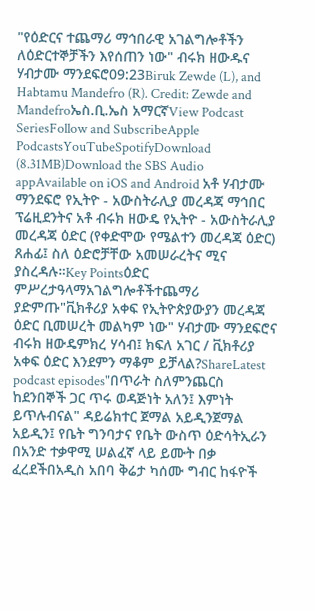"የዕድርና ተጨማሪ ማኅበራዊ አገልግሎቶችን ለዕድርተኞቻችን እየሰጠን ነው" ብሩክ ዘውዱና ሃብታሙ ማንደፍሮ09:23Biruk Zewde (L), and Habtamu Mandefro (R). Credit: Zewde and Mandefroኤስ.ቢ.ኤስ አማርኛView Podcast SeriesFollow and SubscribeApple PodcastsYouTubeSpotifyDownload (8.31MB)Download the SBS Audio appAvailable on iOS and Android አቶ ሃብታሙ ማንደፍሮ የኢትዮ - አውስትራሊያ መረዳጃ ማኅበር ፕሬዚደንትና አቶ ብሩክ ዘውዴ የኢትዮ - አውስትራሊያ መረዳጃ ዕድር (የቀድሞው የሜልተን መረዳጃ ዕድር) ጸሐፊ፤ ስለ ዕድሮቻቸው አመሠራረትና ሚና ያስረዳሉ።Key Pointsዕድር ምሥረታዓላማአገልግሎቶችተጨማሪ ያድምጡ"ቪክቶሪያ አቀፍ የኢትዮጵያውያን መረዳጃ ዕድር ቢመሠረት መልካም ነው" ሃብታሙ ማንደፍሮና ብሩክ ዘውዴምክረ ሃሳብ፤ ክፍለ አገር / ቪክቶሪያ አቀፍ ዕድር እንደምን ማቆም ይቻላል?ShareLatest podcast episodes"በጥራት ስለምንጨርስ ከደንበኞች ጋር ጥሩ ወዳጅነት አለን፤ እምነት ይጥሉብናል" ዳይሬክተር ጀማል አይዲንጀማል አይዲን፤ የቤት ግንባታና የቤት ውስጥ ዕድሳትኢራን በአንድ ተቃዋሚ ሠልፈኛ ላይ ይሙት በቃ ፈረደችበአዲስ አበባ ቅሬታ ካሰሙ ግብር ከፋዮች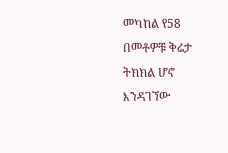መካከል የ58 በመቶዎቹ ቅሬታ ትክክል ሆኖ እንዳገኘው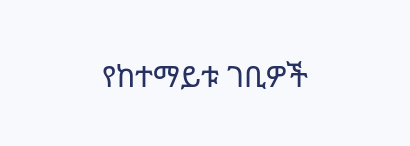የከተማይቱ ገቢዎች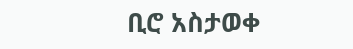ቢሮ አስታወቀ